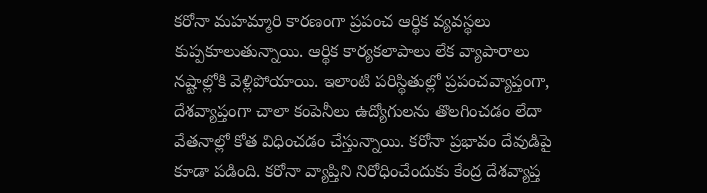కరోనా మహమ్మారి కారణంగా ప్రపంచ ఆర్థిక వ్యవస్థలు కుప్పకూలుతున్నాయి. ఆర్థిక కార్యకలాపాలు లేక వ్యాపారాలు నష్టాల్లోకి వెళ్లిపోయాయి. ఇలాంటి పరిస్థితుల్లో ప్రపంచవ్యాప్తంగా, దేశవ్యాప్తంగా చాలా కంపెనీలు ఉద్యోగులను తొలగించడం లేదా వేతనాల్లో కోత విధించడం చేస్తున్నాయి. కరోనా ప్రభావం దేవుడిపై కూడా పడింది. కరోనా వ్యాప్తిని నిరోధించేందుకు కేంద్ర దేశవ్యాప్త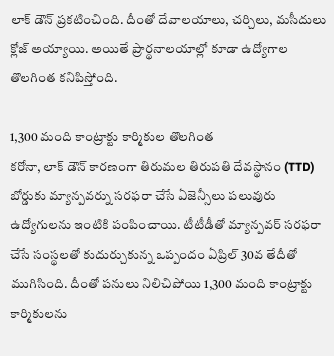లాక్ డౌన్ ప్రకటించింది. దీంతో దేవాలయాలు, చర్చిలు, మసీదులు క్లోజ్ అయ్యాయి. అయితే ప్రార్థనాలయాల్లో కూడా ఉద్యోగాల తొలగింత కనిపిస్తోంది.

1,300 మంది కాంట్రాక్టు కార్మికుల తొలగింత
కరోనా, లాక్ డౌన్ కారణంగా తిరుమల తిరుపతి దేవస్థానం (TTD) బోర్డుకు మ్యాన్పవర్ను సరఫరా చేసే ఏజెన్సీలు పలువురు ఉద్యోగులను ఇంటికి పంపించాయి. టీటీడీతో మ్యాన్పవర్ సరఫరా చేసే సంస్థలతో కుదుర్చుకున్న ఒప్పందం ఏప్రిల్ 30వ తేదీతో ముగిసింది. దీంతో పనులు నిలిచిపోయి 1,300 మంది కాంట్రాక్టు కార్మికులను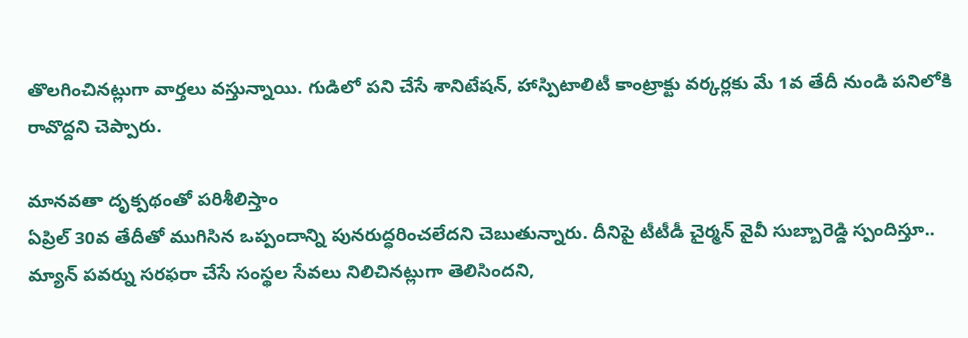తొలగించినట్లుగా వార్తలు వస్తున్నాయి. గుడిలో పని చేసే శానిటేషన్, హాస్పిటాలిటీ కాంట్రాక్టు వర్కర్లకు మే 1వ తేదీ నుండి పనిలోకి రావొద్దని చెప్పారు.

మానవతా దృక్పథంతో పరిశీలిస్తాం
ఏప్రిల్ 30వ తేదీతో ముగిసిన ఒప్పందాన్ని పునరుద్ధరించలేదని చెబుతున్నారు. దీనిపై టీటీడీ చైర్మన్ వైవీ సుబ్బారెడ్డి స్పందిస్తూ.. మ్యాన్ పవర్ను సరఫరా చేసే సంస్థల సేవలు నిలిచినట్లుగా తెలిసిందని,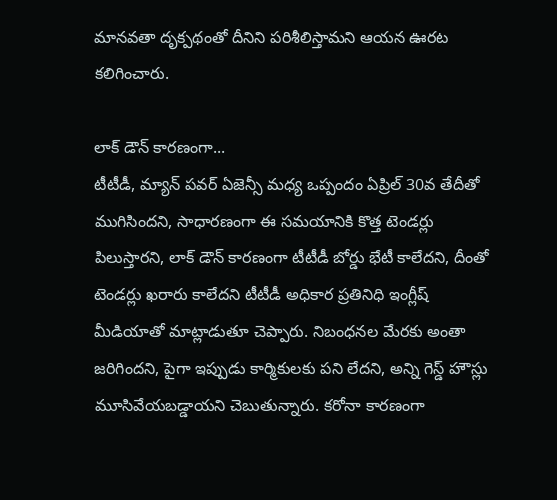మానవతా దృక్పథంతో దీనిని పరిశీలిస్తామని ఆయన ఊరట కలిగించారు.

లాక్ డౌన్ కారణంగా...
టీటీడీ, మ్యాన్ పవర్ ఏజెన్సీ మధ్య ఒప్పందం ఏప్రిల్ 30వ తేదీతో ముగిసిందని, సాధారణంగా ఈ సమయానికి కొత్త టెండర్లు పిలుస్తారని, లాక్ డౌన్ కారణంగా టీటీడీ బోర్డు భేటీ కాలేదని, దీంతో టెండర్లు ఖరారు కాలేదని టీటీడీ అధికార ప్రతినిధి ఇంగ్లీష్ మీడియాతో మాట్లాడుతూ చెప్పారు. నిబంధనల మేరకు అంతా జరిగిందని, పైగా ఇప్పుడు కార్మికులకు పని లేదని, అన్ని గెస్డ్ హౌస్లు మూసివేయబడ్డాయని చెబుతున్నారు. కరోనా కారణంగా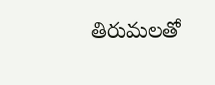తిరుమలతో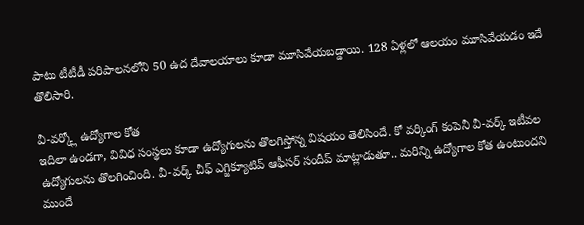పాటు టీటీడీ పరిపాలనలోని 50 ఉద దేవాలయాలు కూడా మూసివేయబడ్డాయి. 128 ఏళ్లలో ఆలయం మూసివేయడం ఇదే తొలిసారి.

వీ-వర్క్లో ఉద్యోగాల కోత
ఇదిలా ఉండగా, వివిధ సంస్థలు కూడా ఉద్యోగులను తొలగిస్తోన్న విషయం తెలిసిందే. కో వర్కింగ్ కంపెనీ వీ-వర్క్ ఇటీవల ఉద్యోగులను తొలగించింది. వీ-వర్క్ చీఫ్ ఎగ్జిక్యూటివ్ ఆఫీసర్ సందీప్ మాట్లాడుతూ.. మరిన్ని ఉద్యోగాల కోత ఉంటుందని ముందే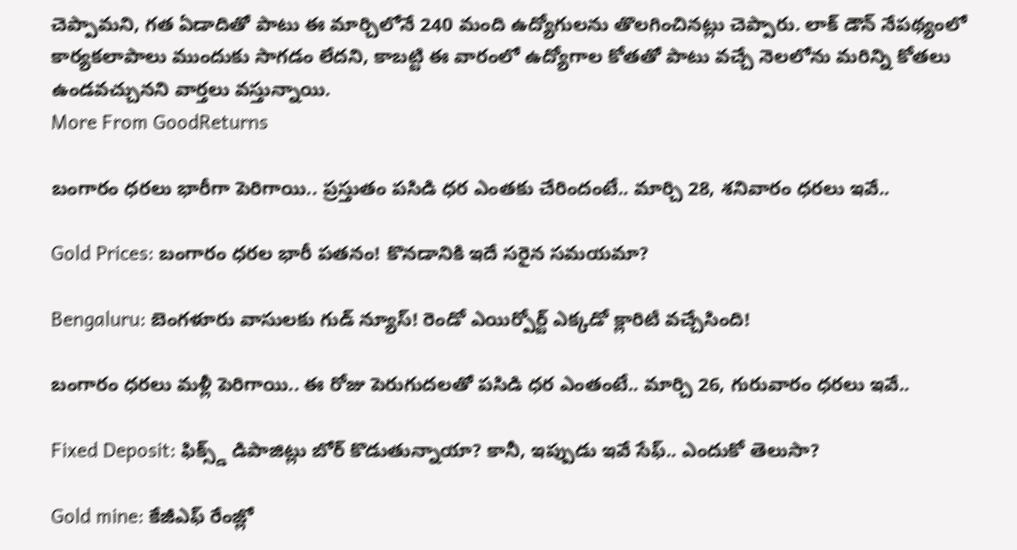చెప్పామని, గత ఏడాదితో పాటు ఈ మార్చిలోనే 240 మంది ఉద్యోగులను తొలగించినట్లు చెప్పారు. లాక్ డౌన్ నేపథ్యంలో కార్యకలాపాలు ముందుకు సాగడం లేదని, కాబట్టి ఈ వారంలో ఉద్యోగాల కోతతో పాటు వచ్చే నెలలోను మరిన్ని కోతలు ఉండవచ్చునని వార్తలు వస్తున్నాయి.
More From GoodReturns

బంగారం ధరలు భారీగా పెరిగాయి.. ప్రస్తుతం పసిడి ధర ఎంతకు చేరిందంటే.. మార్చి 28, శనివారం ధరలు ఇవే..

Gold Prices: బంగారం ధరల భారీ పతనం! కొనడానికి ఇదే సరైన సమయమా?

Bengaluru: బెంగళూరు వాసులకు గుడ్ న్యూస్! రెండో ఎయిర్పోర్ట్ ఎక్కడో క్లారిటీ వచ్చేసింది!

బంగారం ధరలు మళ్లీ పెరిగాయి.. ఈ రోజు పెరుగుదలతో పసిడి ధర ఎంతంటే.. మార్చి 26, గురువారం ధరలు ఇవే..

Fixed Deposit: ఫిక్స్డ్ డిపాజిట్లు బోర్ కొడుతున్నాయా? కానీ, ఇప్పుడు ఇవే సేఫ్.. ఎందుకో తెలుసా?

Gold mine: కేజీఎఫ్ రేంజ్లో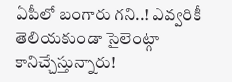ఏపీలో బంగారు గని..! ఎవ్వరికీ తెలియకుండా సైలెంట్గా కానిచ్చేస్తున్నారు!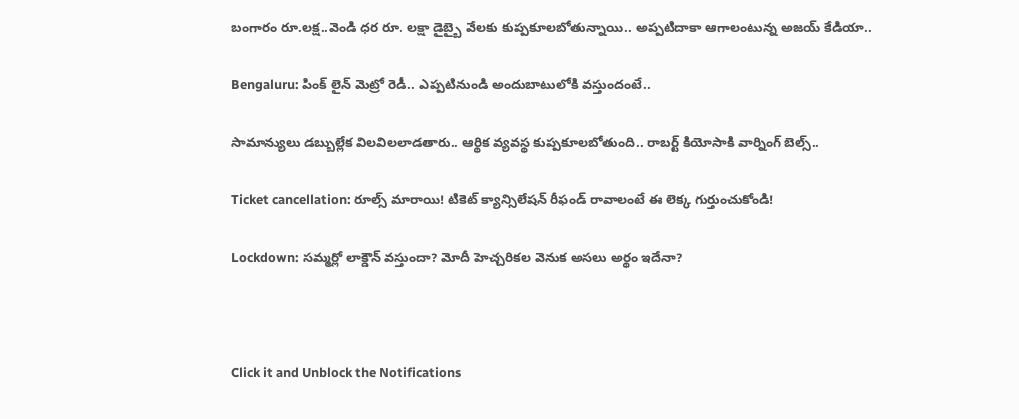బంగారం రూ.లక్ష..వెండి ధర రూ. లక్షా డైబ్బై వేలకు కుప్పకూలబోతున్నాయి.. అప్పటిదాకా ఆగాలంటున్న అజయ్ కేడియా..

Bengaluru: పింక్ లైన్ మెట్రో రెడీ.. ఎప్పటినుండి అందుబాటులోకి వస్తుందంటే..

సామాన్యులు డబ్బుల్లేక విలవిలలాడతారు.. ఆర్థిక వ్యవస్థ కుప్పకూలబోతుంది.. రాబర్ట్ కియోసాకి వార్నింగ్ బెల్స్..

Ticket cancellation: రూల్స్ మారాయి! టికెట్ క్యాన్సిలేషన్ రీఫండ్ రావాలంటే ఈ లెక్క గుర్తుంచుకోండి!

Lockdown: సమ్మర్లో లాక్డౌన్ వస్తుందా? మోదీ హెచ్చరికల వెనుక అసలు అర్థం ఇదేనా?



Click it and Unblock the Notifications